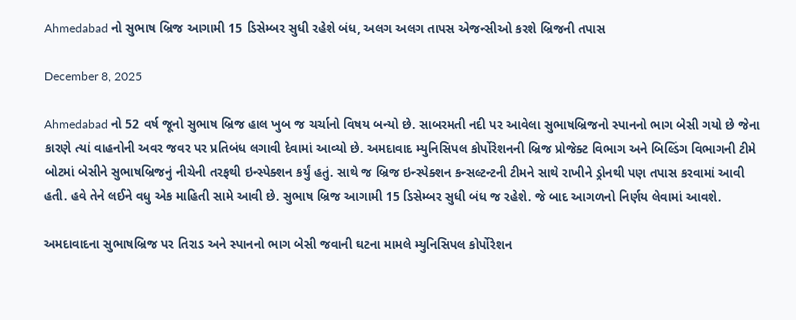Ahmedabad નો સુભાષ બ્રિજ આગામી 15 ડિસેમ્બર સુધી રહેશે બંધ, અલગ અલગ તાપસ એજન્સીઓ કરશે બ્રિજની તપાસ

December 8, 2025

Ahmedabad નો 52 વર્ષ જૂનો સુભાષ બ્રિજ હાલ ખુબ જ ચર્ચાનો વિષય બન્યો છે. સાબરમતી નદી પર આવેલા સુભાષબ્રિજનો સ્પાનનો ભાગ બેસી ગયો છે જેના કારણે ત્યાં વાહનોની અવર જવર પર પ્રતિબંધ લગાવી દેવામાં આવ્યો છે. અમદાવાદ મ્યુનિસિપલ કોર્પોરેશનની બ્રિજ પ્રોજેક્ટ વિભાગ અને બિલ્ડિંગ વિભાગની ટીમે બોટમાં બેસીને સુભાષબ્રિજનું નીચેની તરફથી ઇન્સ્પેક્શન કર્યું હતું. સાથે જ બ્રિજ ઇન્સ્પેક્શન કન્સલ્ટન્ટની ટીમને સાથે રાખીને ડ્રોનથી પણ તપાસ કરવામાં આવી હતી. હવે તેને લઈને વધુ એક માહિતી સામે આવી છે. સુભાષ બ્રિજ આગામી 15 ડિસેમ્બર સુધી બંધ જ રહેશે. જે બાદ આગળનો નિર્ણય લેવામાં આવશે.

અમદાવાદના સુભાષબ્રિજ પર તિરાડ અને સ્પાનનો ભાગ બેસી જવાની ઘટના મામલે મ્યુનિસિપલ કોર્પોરેશન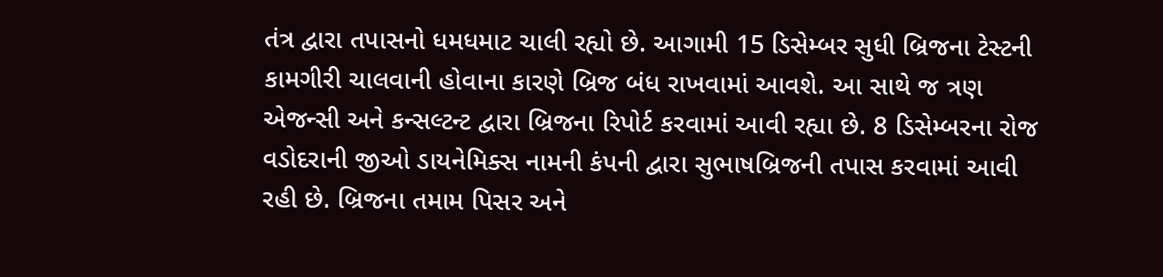તંત્ર દ્વારા તપાસનો ધમધમાટ ચાલી રહ્યો છે. આગામી 15 ડિસેમ્બર સુધી બ્રિજના ટેસ્ટની કામગીરી ચાલવાની હોવાના કારણે બ્રિજ બંધ રાખવામાં આવશે. આ સાથે જ ત્રણ એજન્સી અને કન્સલ્ટન્ટ દ્વારા બ્રિજના રિપોર્ટ કરવામાં આવી રહ્યા છે. 8 ડિસેમ્બરના રોજ વડોદરાની જીઓ ડાયનેમિક્સ નામની કંપની દ્વારા સુભાષબ્રિજની તપાસ કરવામાં આવી રહી છે. બ્રિજના તમામ પિસર અને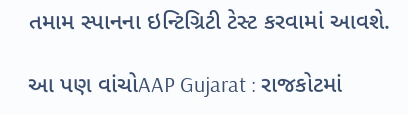તમામ સ્પાનના ઇન્ટિગ્રિટી ટેસ્ટ કરવામાં આવશે.

આ પણ વાંચોAAP Gujarat : રાજકોટમાં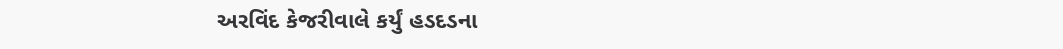અરવિંદ કેજરીવાલે કર્યું હડદડના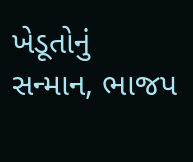ખેડૂતોનું સન્માન, ભાજપ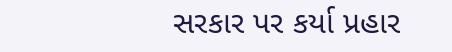સરકાર પર કર્યા પ્રહાર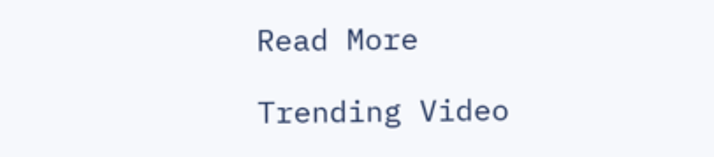Read More

Trending Video